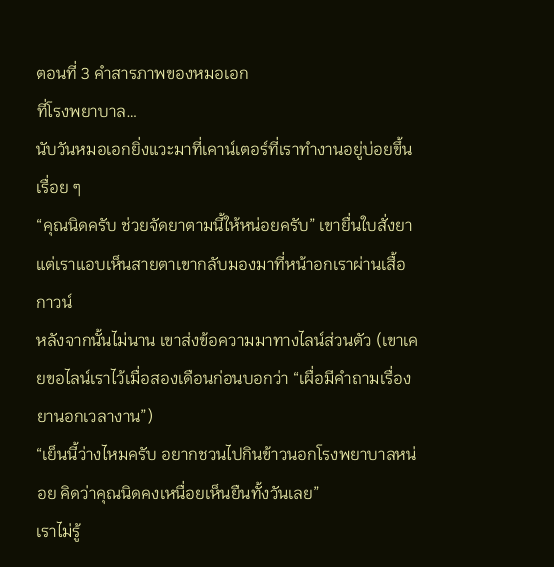ตอนที่ 3 คำสารภาพของหมอเอก
ที่โรงพยาบาล…
นับวันหมอเอกยิ่งแวะมาที่เคาน์เตอร์ที่เราทำงานอยู่บ่อยขึ้นเรื่อย ๆ
“คุณนิดครับ ช่วยจัดยาตามนี้ให้หน่อยครับ” เขายื่นใบสั่งยา แต่เราแอบเห็นสายตาเขากลับมองมาที่หน้าอกเราผ่านเสื้อกาวน์
หลังจากนั้นไม่นาน เขาส่งข้อความมาทางไลน์ส่วนตัว (เขาเคยขอไลน์เราไว้เมื่อสองเดือนก่อนบอกว่า “เผื่อมีคำถามเรื่องยานอกเวลางาน”)
“เย็นนี้ว่างไหมครับ อยากชวนไปกินข้าวนอกโรงพยาบาลหน่อย คิดว่าคุณนิดคงเหนื่อยเห็นยืนทั้งวันเลย”
เราไม่รู้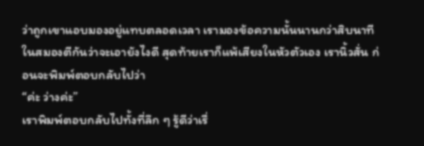ว่าถูกเขาแอบมองอยู่แทบตลอดเวลา เรามองข้อความนั้นนานกว่าสิบนาที ในสมองตีกันว่าจะเอายังไงดี สุดท้ายเราก็แพ้เสียงในหัวตัวเอง เรานิ้วสั่น ก่อนจะพิมพ์ตอบกลับไปว่า
“ค่ะ ว่างค่ะ”
เราพิมพ์ตอบกลับไปทั้งที่ลึก ๆ รู้ดีว่าเรื่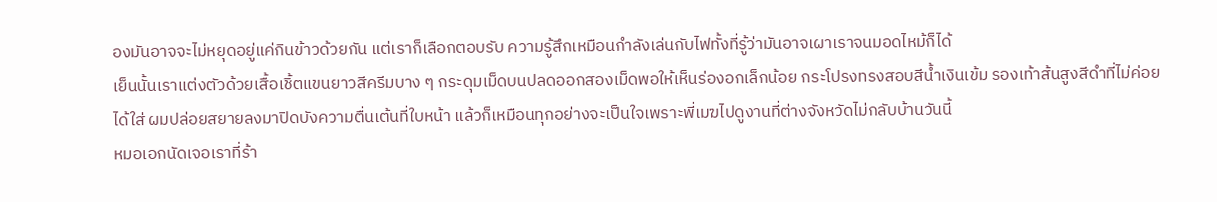องมันอาจจะไม่หยุดอยู่แค่กินข้าวด้วยกัน แต่เราก็เลือกตอบรับ ความรู้สึกเหมือนกำลังเล่นกับไฟทั้งที่รู้ว่ามันอาจเผาเราจนมอดไหม้ก็ได้
เย็นนั้นเราแต่งตัวด้วยเสื้อเชิ้ตแขนยาวสีครีมบาง ๆ กระดุมเม็ดบนปลดออกสองเม็ดพอให้เห็นร่องอกเล็กน้อย กระโปรงทรงสอบสีน้ำเงินเข้ม รองเท้าส้นสูงสีดำที่ไม่ค่อยได้ใส่ ผมปล่อยสยายลงมาปิดบังความตื่นเต้นที่ใบหน้า แล้วก็เหมือนทุกอย่างจะเป็นใจเพราะพี่เมฆไปดูงานที่ต่างจังหวัดไม่กลับบ้านวันนี้
หมอเอกนัดเจอเราที่ร้า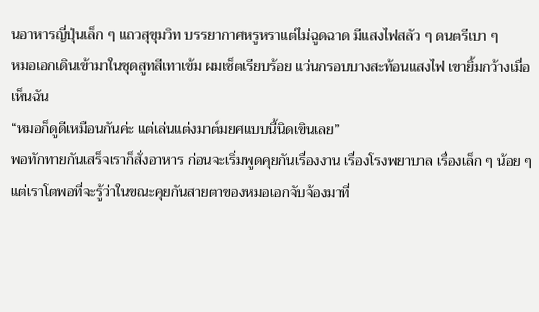นอาหารญี่ปุ่นเล็ก ๆ แถวสุขุมวิท บรรยากาศหรูหราแต่ไม่ฉูดฉาด มีแสงไฟสลัว ๆ ดนตรีเบา ๆ
หมอเอกเดินเข้ามาในชุดสูทสีเทาเข้ม ผมเซ็ตเรียบร้อย แว่นกรอบบางสะท้อนแสงไฟ เขายิ้มกว้างเมื่อเห็นฉัน
“หมอก็ดูดีเหมือนกันค่ะ แต่เล่นแต่งมาต์มยศแบบนี้นิดเขินเลย”
พอทักทายกันเสร็จเราก็สั่งอาหาร ก่อนจะเริ่มพูดคุยกันเรื่องงาน เรื่องโรงพยาบาล เรื่องเล็ก ๆ น้อย ๆ แต่เราโตพอที่จะรู้ว่าในขณะคุยกันสายตาของหมอเอกจับจ้องมาที่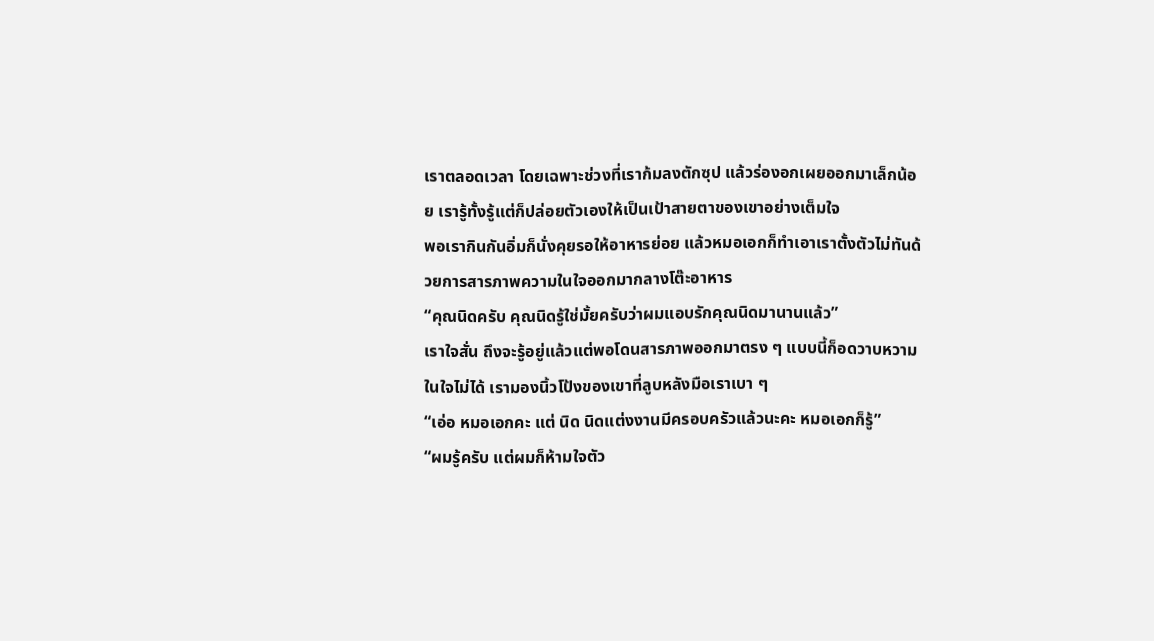เราตลอดเวลา โดยเฉพาะช่วงที่เราก้มลงตักซุป แล้วร่องอกเผยออกมาเล็กน้อย เรารู้ทั้งรู้แต่ก็ปล่อยตัวเองให้เป็นเป้าสายตาของเขาอย่างเต็มใจ
พอเรากินกันอิ่มก็นั่งคุยรอให้อาหารย่อย แล้วหมอเอกก็ทำเอาเราตั้งตัวไม่ทันด้วยการสารภาพความในใจออกมากลางโต๊ะอาหาร
“คุณนิดครับ คุณนิดรู้ใช่มั้ยครับว่าผมแอบรักคุณนิดมานานแล้ว”
เราใจสั่น ถึงจะรู้อยู่แล้วแต่พอโดนสารภาพออกมาตรง ๆ แบบนี้ก็อดวาบหวามในใจไม่ได้ เรามองนิ้วโป้งของเขาที่ลูบหลังมือเราเบา ๆ
“เอ่อ หมอเอกคะ แต่ นิด นิดแต่งงานมีครอบครัวแล้วนะคะ หมอเอกก็รู้”
“ผมรู้ครับ แต่ผมก็ห้ามใจตัว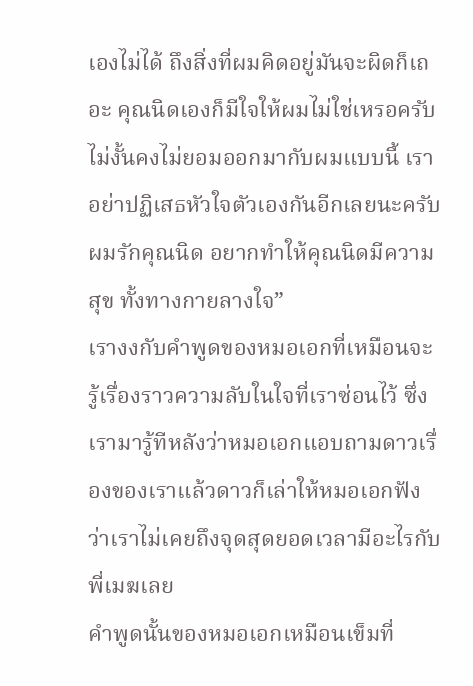เองไม่ได้ ถึงสิ่งที่ผมคิดอยู่มันจะผิดก็เถอะ คุณนิดเองก็มีใจให้ผมไม่ใช่เหรอครับ ไม่งั้นคงไม่ยอมออกมากับผมแบบนี้ เราอย่าปฏิเสธหัวใจตัวเองกันอีกเลยนะครับ ผมรักคุณนิด อยากทำให้คุณนิดมีความสุข ทั้งทางกายลางใจ”
เรางงกับคำพูดของหมอเอกที่เหมือนจะรู้เรื่องราวความลับในใจที่เราซ่อนไว้ ซึ่งเรามารู้ทีหลังว่าหมอเอกแอบถามดาวเรื่องของเราแล้วดาวก็เล่าให้หมอเอกฟังว่าเราไม่เคยถึงจุดสุดยอดเวลามีอะไรกับพี่เมฆเลย
คำพูดนั้นของหมอเอกเหมือนเข็มที่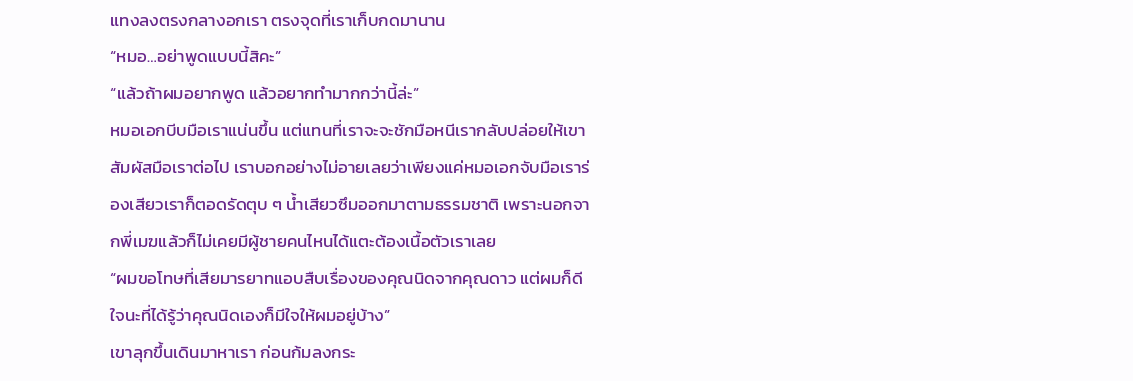แทงลงตรงกลางอกเรา ตรงจุดที่เราเก็บกดมานาน
“หมอ…อย่าพูดแบบนี้สิคะ”
“แล้วถ้าผมอยากพูด แล้วอยากทำมากกว่านี้ล่ะ”
หมอเอกบีบมือเราแน่นขึ้น แต่แทนที่เราจะจะชักมือหนีเรากลับปล่อยให้เขาสัมผัสมือเราต่อไป เราบอกอย่างไม่อายเลยว่าเพียงแค่หมอเอกจับมือเราร่องเสียวเราก็ตอดรัดตุบ ๆ น้ำเสียวซึมออกมาตามธรรมชาติ เพราะนอกจากพี่เมฆแล้วก็ไม่เคยมีผู้ชายคนไหนได้แตะต้องเนื้อตัวเราเลย
“ผมขอโทษที่เสียมารยาทแอบสืบเรื่องของคุณนิดจากคุณดาว แต่ผมก็ดีใจนะที่ได้รู้ว่าคุณนิดเองก็มีใจให้ผมอยู่บ้าง”
เขาลุกขึ้นเดินมาหาเรา ก่อนก้มลงกระ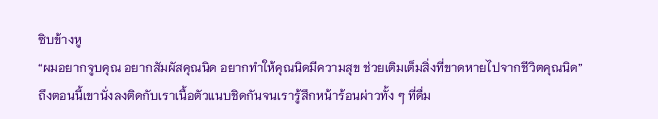ซิบข้างหู
“ผมอยากจูบคุณ อยากสัมผัสคุณนิด อยากทำให้คุณนิดมีความสุข ช่วยเติมเต็มสิ่งที่ขาดหายไปจากชีวิตคุณนิด”
ถึงตอนนี้เขานั่งลงติดกับเราเนื้อตัวแนบชิดกันจนเรารู้สึกหน้าร้อนผ่าวทั้ง ๆ ที่ดื่ม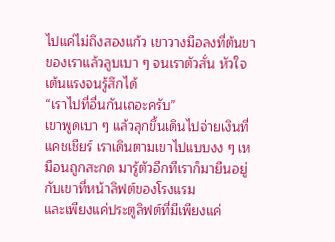ไปแค่ไม่ถึงสองแก้ว เขาวางมือลงที่ต้นขาของเราแล้วลูบเบา ๆ จนเราตัวสั่น หัวใจเต้นแรงจนรู้สึกได้
“เราไปที่อื่นกันเถอะครับ”
เขาพูดเบา ๆ แล้วลุกขึ้นเดินไปจ่ายเงินที่แคชเชียร์ เราเดินตามเขาไปแบบงง ๆ เหมือนถูกสะกด มารู้ตัวอีกทีเราก็มายืนอยู่กับเขาที่หน้าลิฟต์ของโรงแรม
และเพียงแค่ประตูลิฟต์ที่มีเพียงแค่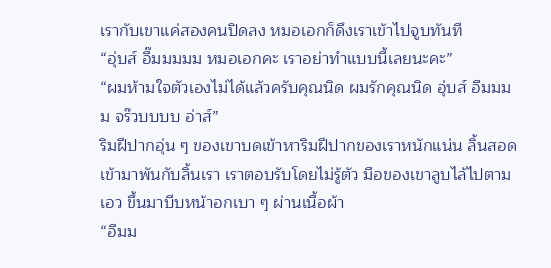เรากับเขาแค่สองคนปิดลง หมอเอกก็ดึงเราเข้าไปจูบทันที
“อุ่บส์ อื๊มมมมม หมอเอกคะ เราอย่าทำแบบนี้เลยนะคะ”
“ผมห้ามใจตัวเองไม่ได้แล้วครับคุณนิด ผมรักคุณนิด อุ่บส์ อืมมมม จร๊วบบบบ อ่าส์”
ริมฝีปากอุ่น ๆ ของเขาบดเข้าหาริมฝีปากของเราหนักแน่น ลิ้นสอดเข้ามาพันกับลิ้นเรา เราตอบรับโดยไม่รู้ตัว มือของเขาลูบไล้ไปตามเอว ขึ้นมาบีบหน้าอกเบา ๆ ผ่านเนื้อผ้า
“อืมม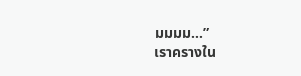มมมม…”
เราครางใน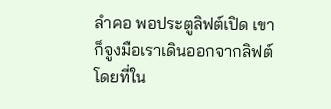ลำคอ พอประตูลิฟต์เปิด เขาก็จูงมือเราเดินออกจากลิฟต์ โดยที่ใน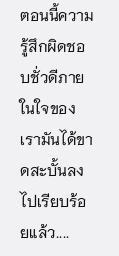ตอนนี้ความรู้สึกผิดชอบชั่วดีภายในใจของเรามันได้ขาดสะบั้นลงไปเรียบร้อยแล้ว....